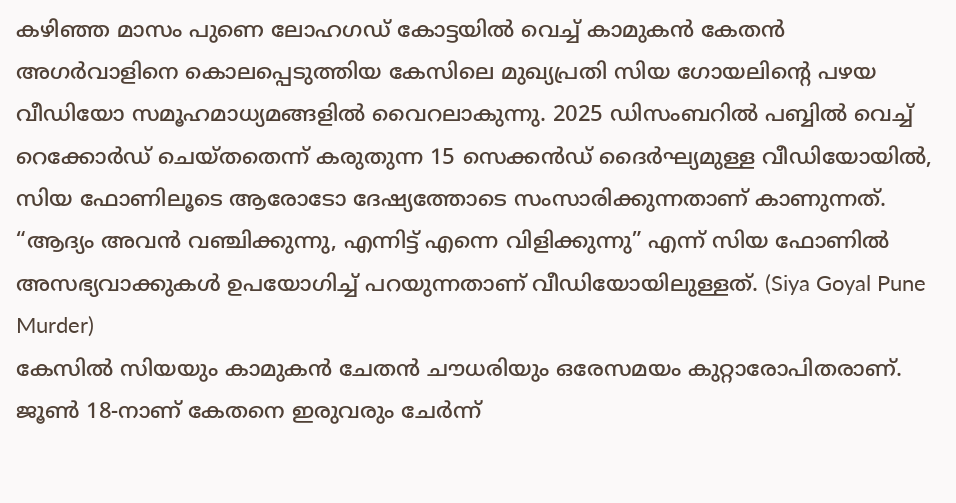കഴിഞ്ഞ മാസം പുണെ ലോഹഗഡ് കോട്ടയിൽ വെച്ച് കാമുകൻ കേതൻ അഗർവാളിനെ കൊലപ്പെടുത്തിയ കേസിലെ മുഖ്യപ്രതി സിയ ഗോയലിന്റെ പഴയ വീഡിയോ സമൂഹമാധ്യമങ്ങളിൽ വൈറലാകുന്നു. 2025 ഡിസംബറിൽ പബ്ബിൽ വെച്ച് റെക്കോർഡ് ചെയ്തതെന്ന് കരുതുന്ന 15 സെക്കൻഡ് ദൈർഘ്യമുള്ള വീഡിയോയിൽ, സിയ ഫോണിലൂടെ ആരോടോ ദേഷ്യത്തോടെ സംസാരിക്കുന്നതാണ് കാണുന്നത്. “ആദ്യം അവൻ വഞ്ചിക്കുന്നു, എന്നിട്ട് എന്നെ വിളിക്കുന്നു” എന്ന് സിയ ഫോണിൽ അസഭ്യവാക്കുകൾ ഉപയോഗിച്ച് പറയുന്നതാണ് വീഡിയോയിലുള്ളത്. (Siya Goyal Pune Murder)
കേസിൽ സിയയും കാമുകൻ ചേതൻ ചൗധരിയും ഒരേസമയം കുറ്റാരോപിതരാണ്. ജൂൺ 18-നാണ് കേതനെ ഇരുവരും ചേർന്ന്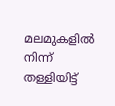മലമുകളിൽ നിന്ന് തള്ളിയിട്ട്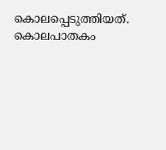കൊലപ്പെടുത്തിയത്. കൊലപാതകം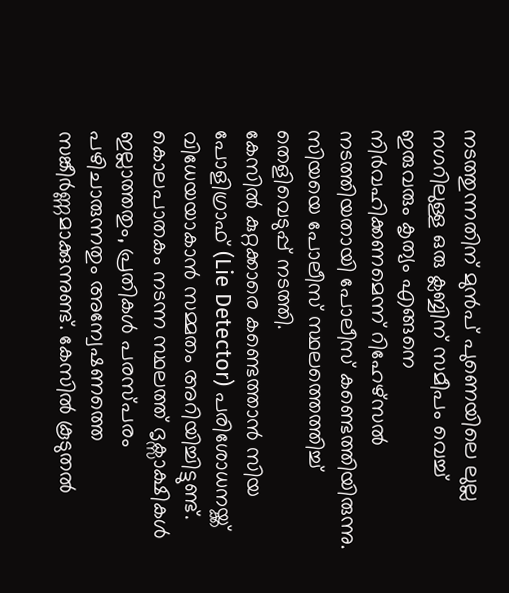നടത്തുന്നതിന് മുൻപ് പുണെയിലെ ലുല്ല നഗറിലുള്ള ഒരു ക്ലബ്ബിന് സമീപം വെച്ച് ഇരുവരും കൃത്യം എങ്ങനെ നിർവഹിക്കണമെന്ന് റിഹേഴ്സൽ നടത്തിയതായി പോലീസ് കണ്ടെത്തിയിരുന്നു. സിയയെ പോലീസ് സ്ഥലത്തെത്തിച്ച് തെളിവെടുപ്പ് നടത്തി.
കേസിൽ കുറ്റക്കാരെ കണ്ടെത്താൻ സിയ പോളിഗ്രാഫ് (Lie Detector) പരിശോധനയ്ക്ക് വിധേയയാകാൻ സമ്മതം അറിയിച്ചിട്ടുണ്ട്. കൊലപാതകം നടന്ന സ്ഥലത്ത് ദൃക്സാക്ഷികൾ ഇല്ലാത്തതും, പ്രതികൾ പരസ്പരം പഴിചാരുന്നതും അന്വേഷണത്തെ സങ്കീർണ്ണമാക്കുന്നുണ്ട്. കേസിൽ കൂടുതൽ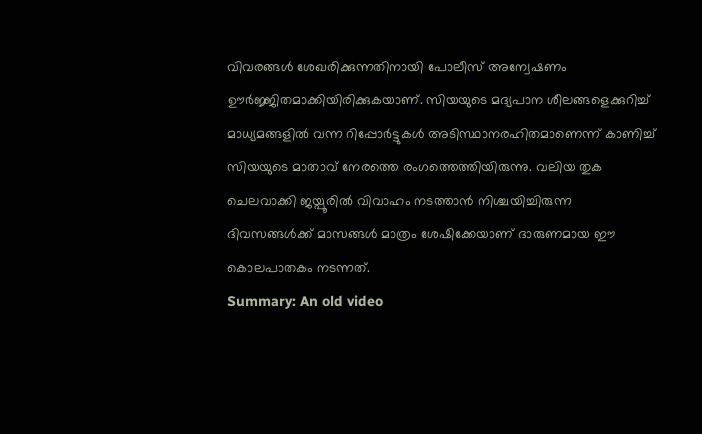വിവരങ്ങൾ ശേഖരിക്കുന്നതിനായി പോലീസ് അന്വേഷണം ഊർജ്ജിതമാക്കിയിരിക്കുകയാണ്. സിയയുടെ മദ്യപാന ശീലങ്ങളെക്കുറിച്ച് മാധ്യമങ്ങളിൽ വന്ന റിപ്പോർട്ടുകൾ അടിസ്ഥാനരഹിതമാണെന്ന് കാണിച്ച് സിയയുടെ മാതാവ് നേരത്തെ രംഗത്തെത്തിയിരുന്നു. വലിയ തുക ചെലവാക്കി ജയ്പൂരിൽ വിവാഹം നടത്താൻ നിശ്ചയിച്ചിരുന്ന ദിവസങ്ങൾക്ക് മാസങ്ങൾ മാത്രം ശേഷിക്കേയാണ് ദാരുണമായ ഈ കൊലപാതകം നടന്നത്.
Summary: An old video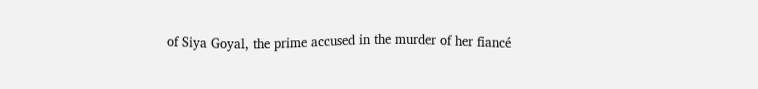of Siya Goyal, the prime accused in the murder of her fiancé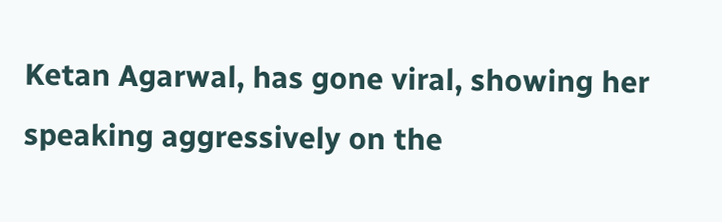Ketan Agarwal, has gone viral, showing her speaking aggressively on the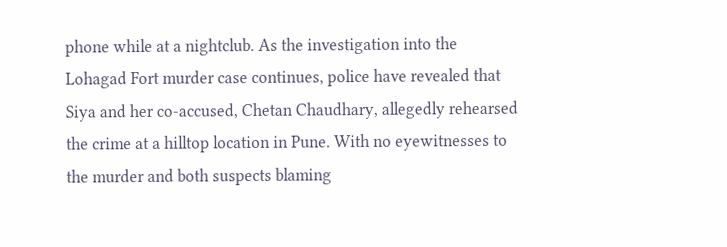phone while at a nightclub. As the investigation into the Lohagad Fort murder case continues, police have revealed that Siya and her co-accused, Chetan Chaudhary, allegedly rehearsed the crime at a hilltop location in Pune. With no eyewitnesses to the murder and both suspects blaming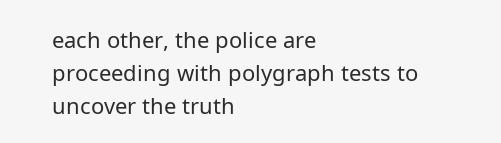each other, the police are proceeding with polygraph tests to uncover the truth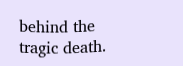behind the tragic death.